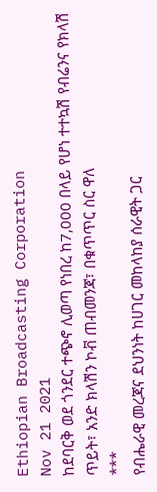Ethiopian Broadcasting Corporation
Nov 21 2021
ከደባርቅ ወደ ጎንደር ተጭኖ ሊወጣ የነበረ ከ7,000 በላይ የሆነ ተተኳሽ የብሬንና የክላሽ ጥይት፣ አንድ ክላሽን ኮቭ ጠብመንጃ፣ በቁጥጥር ስር ዋለ
***
የብሔራዊ መረጃና ደህንነት ከሀገር መከላከያ ሰራዊት ጋር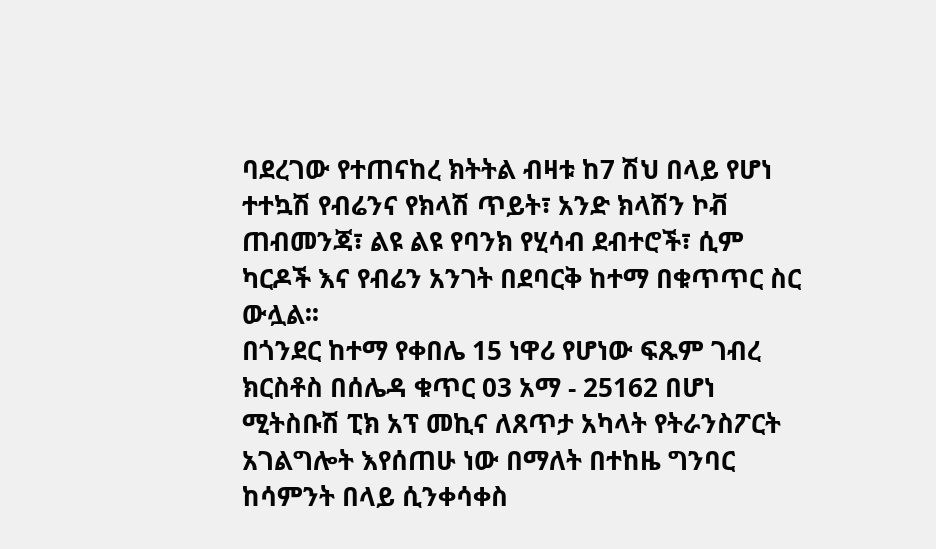ባደረገው የተጠናከረ ክትትል ብዛቱ ከ7 ሽህ በላይ የሆነ ተተኳሽ የብሬንና የክላሽ ጥይት፣ አንድ ክላሽን ኮቭ ጠብመንጃ፣ ልዩ ልዩ የባንክ የሂሳብ ደብተሮች፣ ሲም ካርዶች እና የብሬን አንገት በደባርቅ ከተማ በቁጥጥር ስር ውሏል፡፡
በጎንደር ከተማ የቀበሌ 15 ነዋሪ የሆነው ፍጹም ገብረ ክርስቶስ በሰሌዳ ቁጥር 03 አማ - 25162 በሆነ ሚትስቡሽ ፒክ አፕ መኪና ለጸጥታ አካላት የትራንስፖርት አገልግሎት እየሰጠሁ ነው በማለት በተከዜ ግንባር ከሳምንት በላይ ሲንቀሳቀስ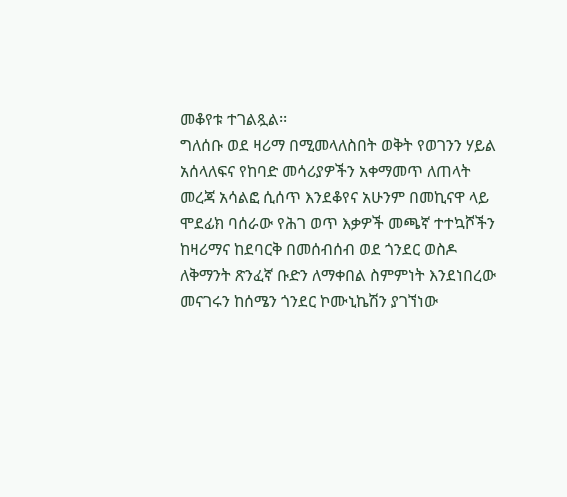መቆየቱ ተገልጿል፡፡
ግለሰቡ ወደ ዛሪማ በሚመላለስበት ወቅት የወገንን ሃይል አሰላለፍና የከባድ መሳሪያዎችን አቀማመጥ ለጠላት መረጃ አሳልፎ ሲሰጥ እንደቆየና አሁንም በመኪናዋ ላይ ሞደፊክ ባሰራው የሕገ ወጥ እቃዎች መጫኛ ተተኳሾችን ከዛሪማና ከደባርቅ በመሰብሰብ ወደ ጎንደር ወስዶ ለቅማንት ጽንፈኛ ቡድን ለማቀበል ስምምነት እንደነበረው መናገሩን ከሰሜን ጎንደር ኮሙኒኬሽን ያገኘነው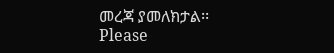መረጃ ያመለክታል፡፡
Please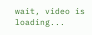wait, video is loading...